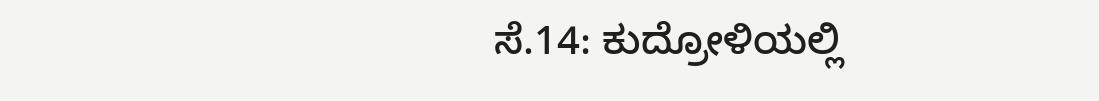ಸೆ.14: ಕುದ್ರೋಳಿಯಲ್ಲಿ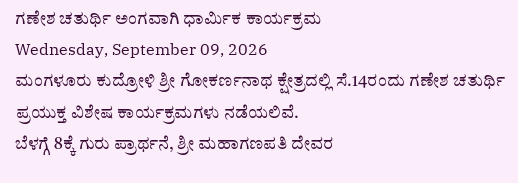ಗಣೇಶ ಚತುರ್ಥಿ ಅಂಗವಾಗಿ ಧಾರ್ಮಿಕ ಕಾರ್ಯಕ್ರಮ
Wednesday, September 09, 2026
ಮಂಗಳೂರು ಕುದ್ರೋಳಿ ಶ್ರೀ ಗೋಕರ್ಣನಾಥ ಕ್ಷೇತ್ರದಲ್ಲಿ ಸೆ.14ರಂದು ಗಣೇಶ ಚತುರ್ಥಿ ಪ್ರಯುಕ್ತ ವಿಶೇಷ ಕಾರ್ಯಕ್ರಮಗಳು ನಡೆಯಲಿವೆ.
ಬೆಳಗ್ಗೆ 8ಕ್ಕೆ ಗುರು ಪ್ರಾರ್ಥನೆ, ಶ್ರೀ ಮಹಾಗಣಪತಿ ದೇವರ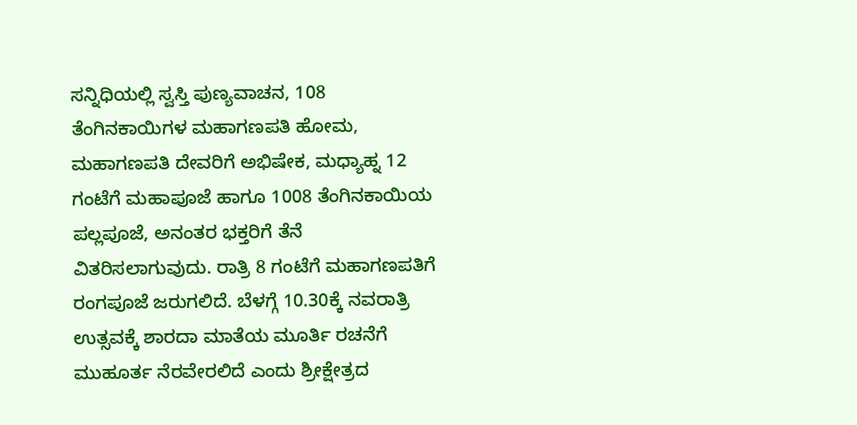ಸನ್ನಿಧಿಯಲ್ಲಿ ಸ್ವಸ್ತಿ ಪುಣ್ಯವಾಚನ, 108 ತೆಂಗಿನಕಾಯಿಗಳ ಮಹಾಗಣಪತಿ ಹೋಮ, ಮಹಾಗಣಪತಿ ದೇವರಿಗೆ ಅಭಿಷೇಕ, ಮಧ್ಯಾಹ್ನ 12 ಗಂಟೆಗೆ ಮಹಾಪೂಜೆ ಹಾಗೂ 1008 ತೆಂಗಿನಕಾಯಿಯ ಪಲ್ಲಪೂಜೆ, ಅನಂತರ ಭಕ್ತರಿಗೆ ತೆನೆ ವಿತರಿಸಲಾಗುವುದು. ರಾತ್ರಿ 8 ಗಂಟೆಗೆ ಮಹಾಗಣಪತಿಗೆ ರಂಗಪೂಜೆ ಜರುಗಲಿದೆ. ಬೆಳಗ್ಗೆ 10.30ಕ್ಕೆ ನವರಾತ್ರಿ ಉತ್ಸವಕ್ಕೆ ಶಾರದಾ ಮಾತೆಯ ಮೂರ್ತಿ ರಚನೆಗೆ ಮುಹೂರ್ತ ನೆರವೇರಲಿದೆ ಎಂದು ಶ್ರೀಕ್ಷೇತ್ರದ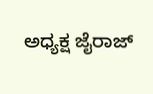ಅಧ್ಯಕ್ಷ ಜೈರಾಜ್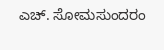ಎಚ್. ಸೋಮಸುಂದರಂ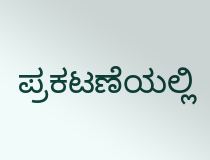ಪ್ರಕಟಣೆಯಲ್ಲಿ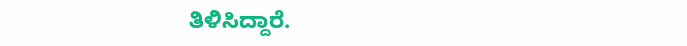ತಿಳಿಸಿದ್ದಾರೆ.